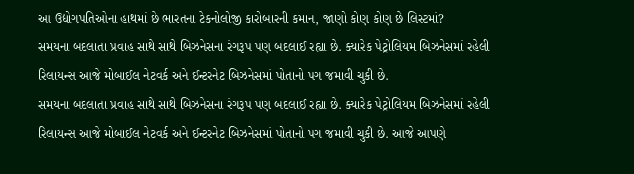આ ઉદ્યોગપતિઓના હાથમાં છે ભારતના ટેકનોલોજી કારોબારની કમાન, જાણો કોણ કોણ છે લિસ્ટમાં?
સમયના બદલાતા પ્રવાહ સાથે સાથે બિઝનેસના રંગરૂપ પણ બદલાઈ રહ્યા છે. ક્યારેક પેટ્રોલિયમ બિઝનેસમાં રહેલી રિલાયન્સ આજે મોબાઈલ નેટવર્ક અને ઈન્ટરનેટ બિઝનેસમાં પોતાનો પગ જમાવી ચુકી છે.
સમયના બદલાતા પ્રવાહ સાથે સાથે બિઝનેસના રંગરૂપ પણ બદલાઈ રહ્યા છે. ક્યારેક પેટ્રોલિયમ બિઝનેસમાં રહેલી રિલાયન્સ આજે મોબાઈલ નેટવર્ક અને ઈન્ટરનેટ બિઝનેસમાં પોતાનો પગ જમાવી ચુકી છે. આજે આપણે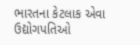ભારતના કેટલાક એવા ઉદ્યોગપતિઓ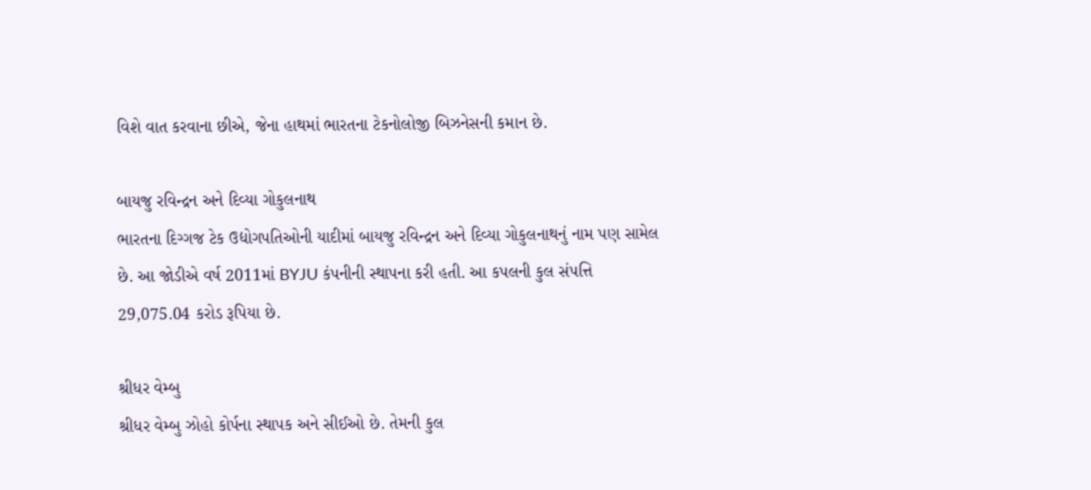વિશે વાત કરવાના છીએ, જેના હાથમાં ભારતના ટેકનોલોજી બિઝનેસની કમાન છે.

બાયજુ રવિન્દ્રન અને દિવ્યા ગોકુલનાથ
ભારતના દિગ્ગજ ટેક ઉદ્યોગપતિઓની યાદીમાં બાયજુ રવિન્દ્રન અને દિવ્યા ગોકુલનાથનું નામ પણ સામેલ છે. આ જોડીએ વર્ષ 2011માં BYJU કંપનીની સ્થાપના કરી હતી. આ કપલની કુલ સંપત્તિ 29,075.04 કરોડ રૂપિયા છે.

શ્રીધર વેમ્બુ
શ્રીધર વેમ્બુ ઝોહો કોર્પના સ્થાપક અને સીઈઓ છે. તેમની કુલ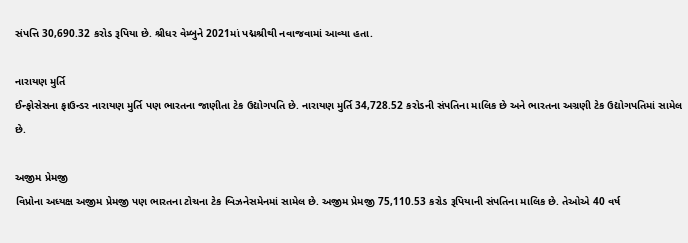સંપત્તિ 30,690.32 કરોડ રૂપિયા છે. શ્રીધર વેમ્બુને 2021માં પદ્મશ્રીથી નવાજવામાં આવ્યા હતા.

નારાયણ મુર્તિ
ઈન્ફોસેસના ફાઉન્ડર નારાયણ મુર્તિ પણ ભારતના જાણીતા ટેક ઉદ્યોગપતિ છે. નારાયણ મુર્તિ 34,728.52 કરોડની સંપતિના માલિક છે અને ભારતના અગ્રણી ટેક ઉદ્યોગપતિમાં સામેલ છે.

અજીમ પ્રેમજી
વિપ્રોના અધ્યક્ષ અજીમ પ્રેમજી પણ ભારતના ટોચના ટેક બિઝનેસમેનમાં સામેલ છે. અજીમ પ્રેમજી 75,110.53 કરોડ રૂપિયાની સંપતિના માલિક છે. તેઓએ 40 વર્ષ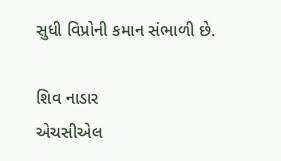સુધી વિપ્રોની કમાન સંભાળી છે.

શિવ નાડાર
એચસીએલ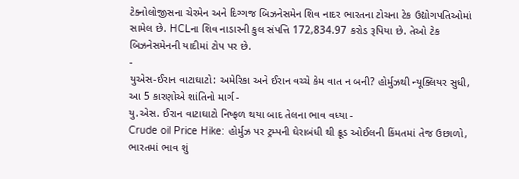ટેક્નોલોજીસના ચેરમેન અને દિગ્ગજ બિઝનેસમેન શિવ નાદર ભારતના ટોચના ટેક ઉદ્યોગપતિઓમાં સામેલ છે. HCLના શિવ નાડારની કુલ સંપત્તિ 172,834.97 કરોડ રૂપિયા છે. તેઓ ટેક બિઝનેસમેનની યાદીમાં ટોપ પર છે.
-
યુએસ-ઈરાન વાટાઘાટો: અમેરિકા અને ઈરાન વચ્ચે કેમ વાત ન બની? હોર્મુઝથી ન્યૂક્લિયર સુધી, આ 5 કારણોએ શાંતિનો માર્ગ -
યુ.એસ. ઈરાન વાટાઘાટો નિષ્ફળ થયા બાદ તેલના ભાવ વધ્યા -
Crude oil Price Hike: હોર્મુઝ પર ટ્રમ્પની ઘેરાબંધી થી ક્રૂડ ઓઈલની કિંમતમાં તેજ ઉછાળો, ભારતમાં ભાવ શું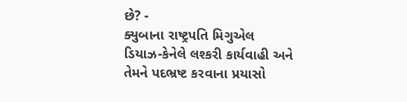છે? -
ક્યુબાના રાષ્ટ્રપતિ મિગુએલ ડિયાઝ-કેનેલે લશ્કરી કાર્યવાહી અને તેમને પદભ્રષ્ટ કરવાના પ્રયાસો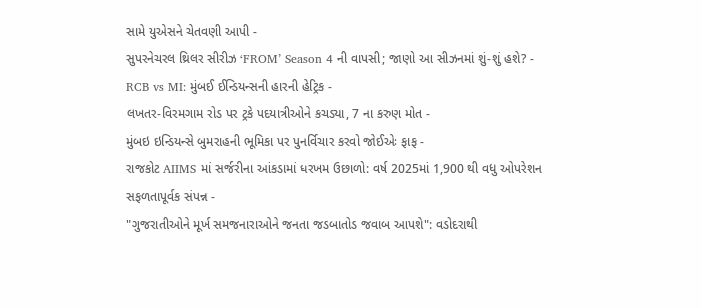સામે યુએસને ચેતવણી આપી -
સુપરનેચરલ થ્રિલર સીરીઝ ‘FROM’ Season 4 ની વાપસી; જાણો આ સીઝનમાં શું-શું હશે? -
RCB vs MI: મુંબઈ ઈન્ડિયન્સની હારની હેટ્રિક -
લખતર-વિરમગામ રોડ પર ટ્રકે પદયાત્રીઓને કચડ્યા, 7 ના કરુણ મોત -
મુંબઇ ઇન્ડિયન્સે બુમરાહની ભૂમિકા પર પુનર્વિચાર કરવો જોઈએઃ ફાફ -
રાજકોટ AIIMS માં સર્જરીના આંકડામાં ધરખમ ઉછાળો: વર્ષ 2025માં 1,900 થી વધુ ઓપરેશન સફળતાપૂર્વક સંપન્ન -
"ગુજરાતીઓને મૂર્ખ સમજનારાઓને જનતા જડબાતોડ જવાબ આપશે": વડોદરાથી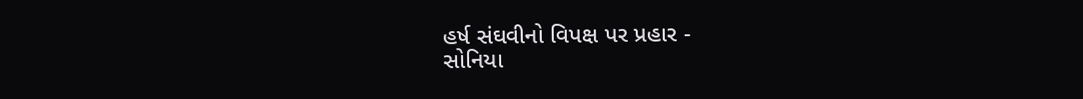હર્ષ સંઘવીનો વિપક્ષ પર પ્રહાર -
સોનિયા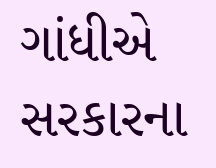ગાંધીએ સરકારના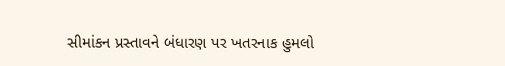સીમાંકન પ્રસ્તાવને બંધારણ પર ખતરનાક હુમલો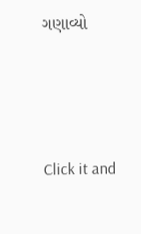ગણાવ્યો





Click it and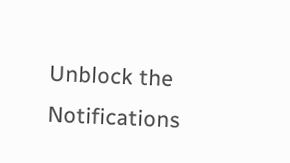Unblock the Notifications